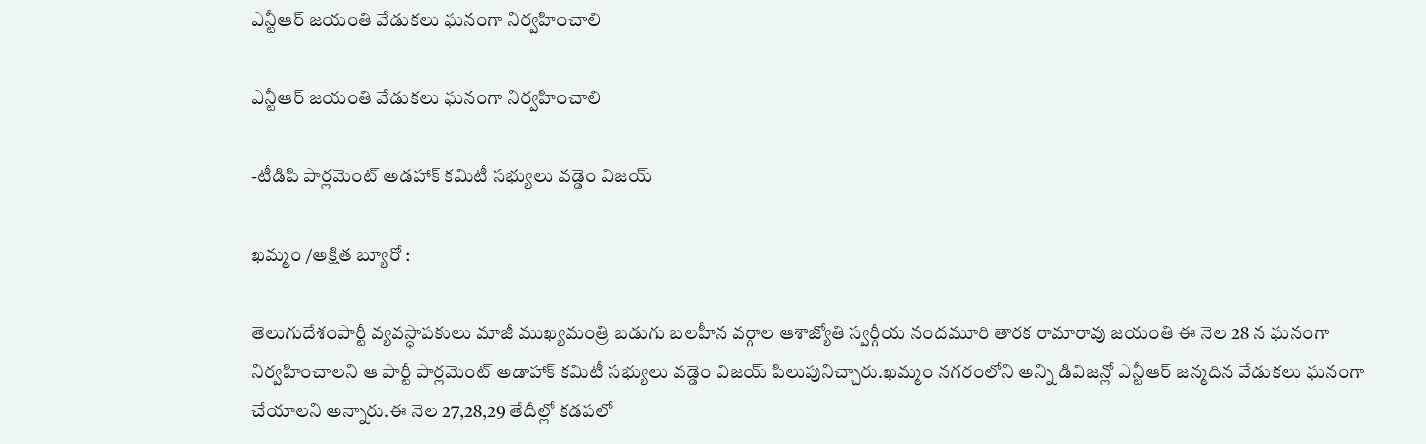ఎన్టీఆర్ జయంతి వేడుకలు ఘనంగా నిర్వహించాలి

ఎన్టీఆర్ జయంతి వేడుకలు ఘనంగా నిర్వహించాలి

-టీడిపి పార్లమెంట్ అడహాక్ కమిటీ సభ్యులు వడ్డెం విజయ్

ఖమ్మం /అక్షిత బ్యూరో :

తెలుగుదేశంపార్టీ వ్యవస్ధాపకులు మాజీ ముఖ్యమంత్రి బడుగు బలహీన వర్గాల ఆశాజ్యోతి స్వర్గీయ నందమూరి తారక రామారావు జయంతి ఈ నెల 28 న ఘనంగా నిర్వహించాలని ఆ పార్టీ పార్లమెంట్ అడాహాక్ కమిటీ సభ్యులు వడ్డెం విజయ్ పిలుపునిచ్చారు.ఖమ్మం నగరంలోని అన్ని డివిజన్లో ఎన్టీఆర్ జన్మదిన వేడుకలు ఘనంగా చేయాలని అన్నారు.ఈ నెల 27,28,29 తేదీల్లో కడపలో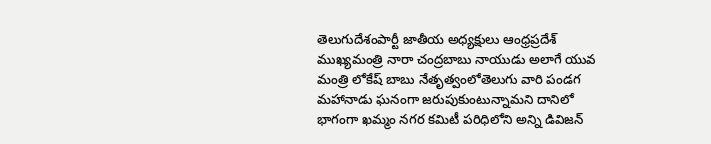తెలుగుదేశంపార్టీ జాతీయ అధ్యక్షులు ఆంధ్రప్రదేశ్ ముఖ్యమంత్రి నారా చంద్రబాబు నాయుడు అలాగే యువ మంత్రి లోకేష్ బాబు నేతృత్వంలోతెలుగు వారి పండగ మహానాడు ఘనంగా జరుపుకుంటున్నామని దానిలో భాగంగా ఖమ్మం నగర కమిటీ పరిధిలోని అన్ని డివిజన్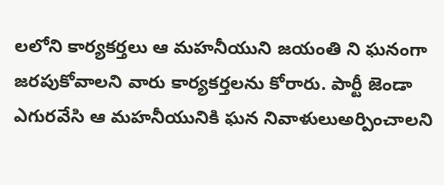లలోని కార్యకర్తలు ఆ మహనీయుని జయంతి ని ఘనంగా జరపుకోవాలని వారు కార్యకర్తలను కోరారు. పార్టీ జెండా ఎగురవేసి ఆ మహనీయునికి ఘన నివాళులుఅర్పించాలని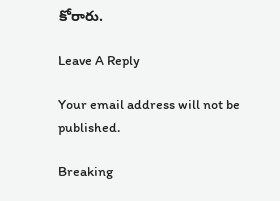కోరారు.

Leave A Reply

Your email address will not be published.

Breaking